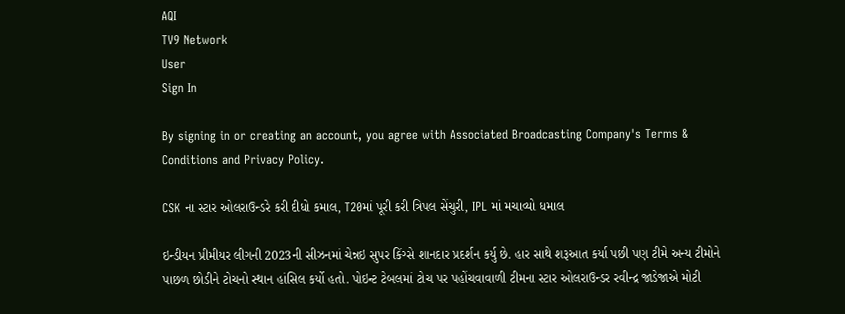AQI
TV9 Network
User
Sign In

By signing in or creating an account, you agree with Associated Broadcasting Company's Terms & Conditions and Privacy Policy.

CSK ના સ્ટાર ઓલરાઉન્ડરે કરી દીધો કમાલ, T20માં પૂરી કરી ત્રિપલ સેંચુરી, IPL માં મચાવ્યો ધમાલ

ઇન્ડીયન પ્રીમીયર લીગની 2023ની સીઝનમાં ચેન્નઇ સુપર કિંગ્સે શાનદાર પ્રદર્શન કર્યુ છે. હાર સાથે શરૂઆત કર્યા પછી પણ ટીમે અન્ય ટીમોને પાછળ છોડીને ટોચનો સ્થાન હાંસિલ કર્યો હતો. પોઇન્ટ ટેબલમાં ટોચ પર પહોંચવાવાળી ટીમના સ્ટાર ઓલરાઉન્ડર રવીન્દ્ર જાડેજાએ મોટી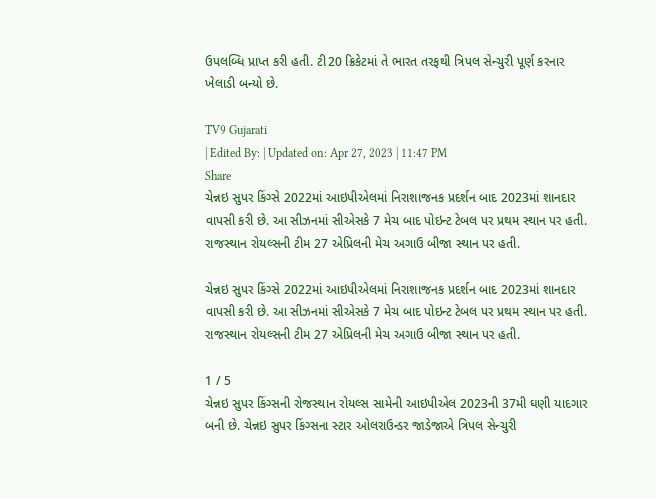ઉપલબ્ધિ પ્રાપ્ત કરી હતી. ટી20 ક્રિકેટમાં તે ભારત તરફથી ત્રિપલ સેન્ચુરી પૂર્ણ કરનાર ખેલાડી બન્યો છે.

TV9 Gujarati
| Edited By: | Updated on: Apr 27, 2023 | 11:47 PM
Share
ચેન્નઇ સુપર કિંગ્સે 2022માં આઇપીએલમાં નિરાશાજનક પ્રદર્શન બાદ 2023માં શાનદાર વાપસી કરી છે. આ સીઝનમાં સીએસકે 7 મેચ બાદ પોઇન્ટ ટેબલ પર પ્રથમ સ્થાન પર હતી. રાજસ્થાન રોયલ્સની ટીમ 27 એપ્રિલની મેચ અગાઉ બીજા સ્થાન પર હતી.

ચેન્નઇ સુપર કિંગ્સે 2022માં આઇપીએલમાં નિરાશાજનક પ્રદર્શન બાદ 2023માં શાનદાર વાપસી કરી છે. આ સીઝનમાં સીએસકે 7 મેચ બાદ પોઇન્ટ ટેબલ પર પ્રથમ સ્થાન પર હતી. રાજસ્થાન રોયલ્સની ટીમ 27 એપ્રિલની મેચ અગાઉ બીજા સ્થાન પર હતી.

1 / 5
ચેન્નઇ સુપર કિંગ્સની રોજસ્થાન રોયલ્સ સામેની આઇપીએલ 2023ની 37મી ઘણી યાદગાર બની છે. ચેન્નઇ સુપર કિંગ્સના સ્ટાર ઓલરાઉન્ડર જાડેજાએ ત્રિપલ સેન્ચુરી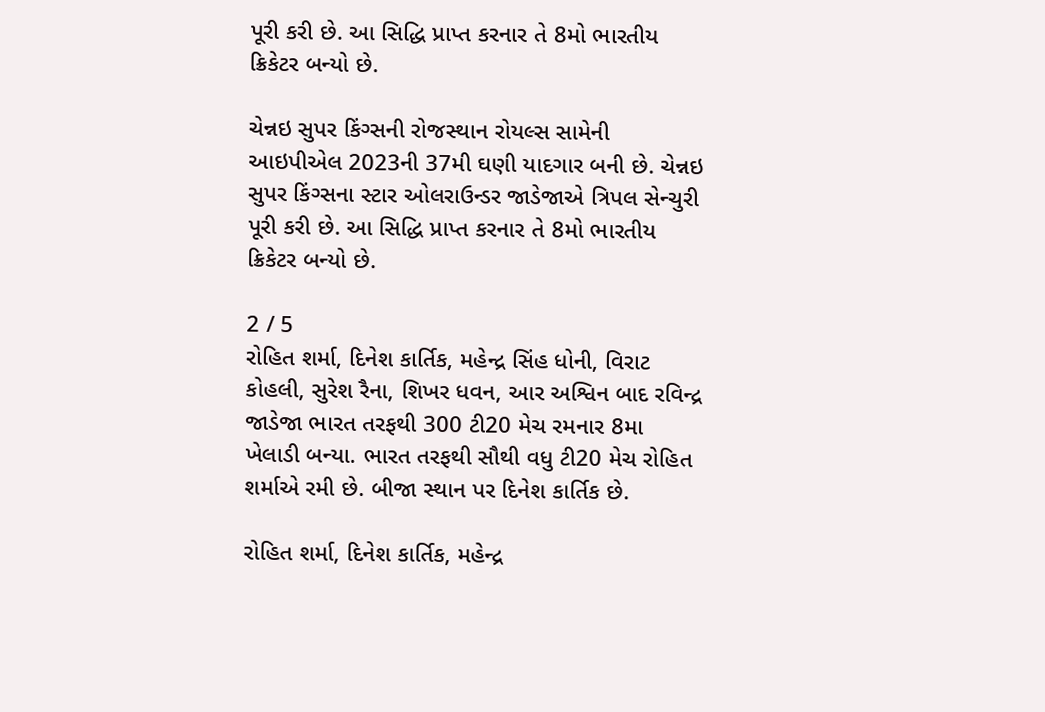પૂરી કરી છે. આ સિદ્ધિ પ્રાપ્ત કરનાર તે 8મો ભારતીય ક્રિકેટર બન્યો છે.

ચેન્નઇ સુપર કિંગ્સની રોજસ્થાન રોયલ્સ સામેની આઇપીએલ 2023ની 37મી ઘણી યાદગાર બની છે. ચેન્નઇ સુપર કિંગ્સના સ્ટાર ઓલરાઉન્ડર જાડેજાએ ત્રિપલ સેન્ચુરી પૂરી કરી છે. આ સિદ્ધિ પ્રાપ્ત કરનાર તે 8મો ભારતીય ક્રિકેટર બન્યો છે.

2 / 5
રોહિત શર્મા, દિનેશ કાર્તિક, મહેન્દ્ર સિંહ ધોની, વિરાટ કોહલી, સુરેશ રૈના, શિખર ધવન, આર અશ્વિન બાદ રવિન્દ્ર જાડેજા ભારત તરફથી 300 ટી20 મેચ રમનાર 8મા ખેલાડી બન્યા. ભારત તરફથી સૌથી વધુ ટી20 મેચ રોહિત શર્માએ રમી છે. બીજા સ્થાન પર દિનેશ કાર્તિક છે.

રોહિત શર્મા, દિનેશ કાર્તિક, મહેન્દ્ર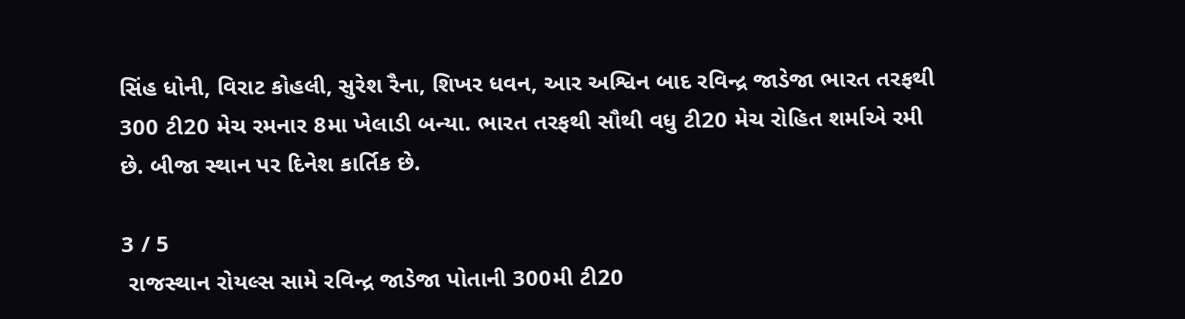સિંહ ધોની, વિરાટ કોહલી, સુરેશ રૈના, શિખર ધવન, આર અશ્વિન બાદ રવિન્દ્ર જાડેજા ભારત તરફથી 300 ટી20 મેચ રમનાર 8મા ખેલાડી બન્યા. ભારત તરફથી સૌથી વધુ ટી20 મેચ રોહિત શર્માએ રમી છે. બીજા સ્થાન પર દિનેશ કાર્તિક છે.

3 / 5
 રાજસ્થાન રોયલ્સ સામે રવિન્દ્ર જાડેજા પોતાની 300મી ટી20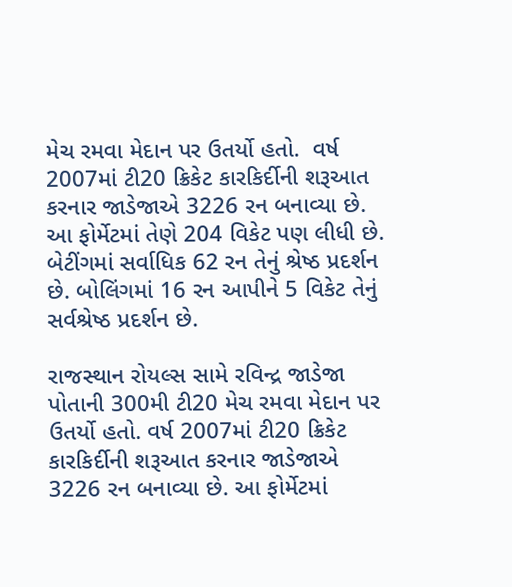મેચ રમવા મેદાન પર ઉતર્યો હતો.  વર્ષ 2007માં ટી20 ક્રિકેટ કારકિર્દીની શરૂઆત કરનાર જાડેજાએ 3226 રન બનાવ્યા છે. આ ફોર્મેટમાં તેણે 204 વિકેટ પણ લીધી છે. બેટીંગમાં સર્વાધિક 62 રન તેનું શ્રેષ્ઠ પ્રદર્શન છે. બોલિંગમાં 16 રન આપીને 5 વિકેટ તેનું સર્વશ્રેષ્ઠ પ્રદર્શન છે.

રાજસ્થાન રોયલ્સ સામે રવિન્દ્ર જાડેજા પોતાની 300મી ટી20 મેચ રમવા મેદાન પર ઉતર્યો હતો. વર્ષ 2007માં ટી20 ક્રિકેટ કારકિર્દીની શરૂઆત કરનાર જાડેજાએ 3226 રન બનાવ્યા છે. આ ફોર્મેટમાં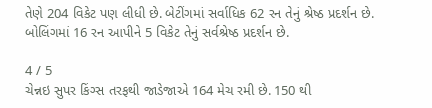તેણે 204 વિકેટ પણ લીધી છે. બેટીંગમાં સર્વાધિક 62 રન તેનું શ્રેષ્ઠ પ્રદર્શન છે. બોલિંગમાં 16 રન આપીને 5 વિકેટ તેનું સર્વશ્રેષ્ઠ પ્રદર્શન છે.

4 / 5
ચેન્નઇ સુપર કિંગ્સ તરફથી જાડેજાએ 164 મેચ રમી છે. 150 થી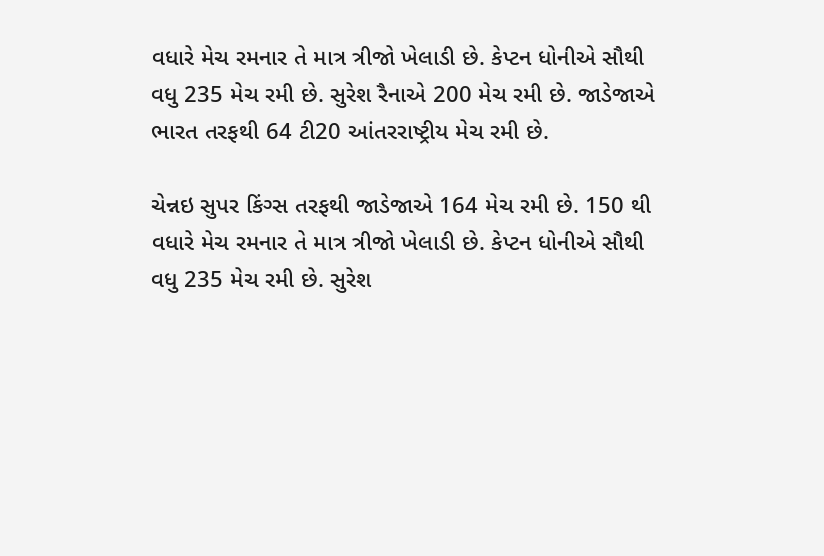વધારે મેચ રમનાર તે માત્ર ત્રીજો ખેલાડી છે. કેપ્ટન ધોનીએ સૌથી વધુ 235 મેચ રમી છે. સુરેશ રૈનાએ 200 મેચ રમી છે. જાડેજાએ ભારત તરફથી 64 ટી20 આંતરરાષ્ટ્રીય મેચ રમી છે.

ચેન્નઇ સુપર કિંગ્સ તરફથી જાડેજાએ 164 મેચ રમી છે. 150 થી વધારે મેચ રમનાર તે માત્ર ત્રીજો ખેલાડી છે. કેપ્ટન ધોનીએ સૌથી વધુ 235 મેચ રમી છે. સુરેશ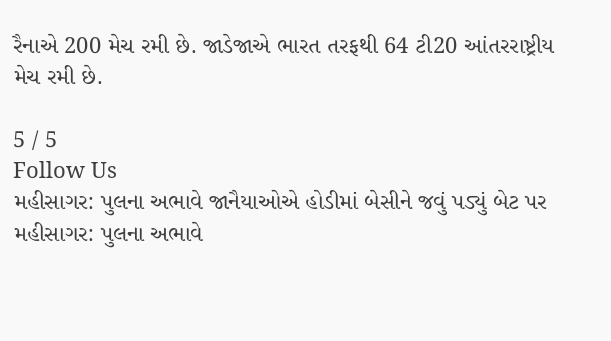રૈનાએ 200 મેચ રમી છે. જાડેજાએ ભારત તરફથી 64 ટી20 આંતરરાષ્ટ્રીય મેચ રમી છે.

5 / 5
Follow Us
મહીસાગર: પુલના અભાવે જાનૈયાઓએ હોડીમાં બેસીને જવું પડ્યું બેટ પર
મહીસાગર: પુલના અભાવે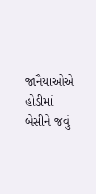જાનૈયાઓએ હોડીમાં બેસીને જવું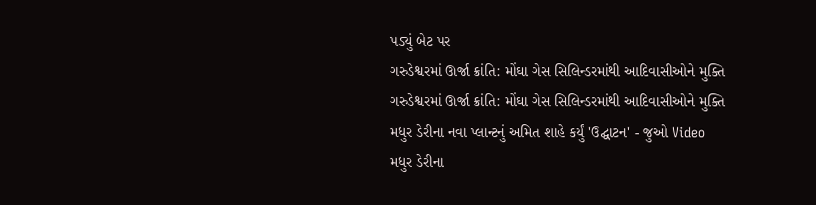પડ્યું બેટ પર
ગરુડેશ્વરમાં ઊર્જા ક્રાંતિ: મોંઘા ગેસ સિલિન્ડરમાંથી આદિવાસીઓને મુક્તિ
ગરુડેશ્વરમાં ઊર્જા ક્રાંતિ: મોંઘા ગેસ સિલિન્ડરમાંથી આદિવાસીઓને મુક્તિ
મધુર ડેરીના નવા પ્લાન્ટનું અમિત શાહે કર્યું 'ઉદ્ઘાટન' - જુઓ Video
મધુર ડેરીના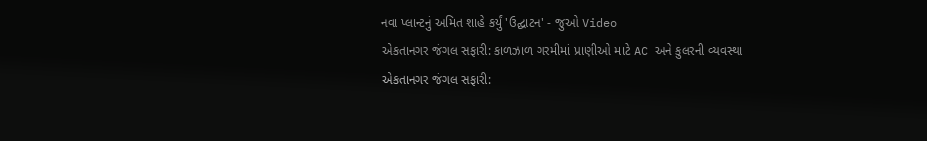નવા પ્લાન્ટનું અમિત શાહે કર્યું 'ઉદ્ઘાટન' - જુઓ Video
એકતાનગર જંગલ સફારી: કાળઝાળ ગરમીમાં પ્રાણીઓ માટે AC અને કુલરની વ્યવસ્થા
એકતાનગર જંગલ સફારી: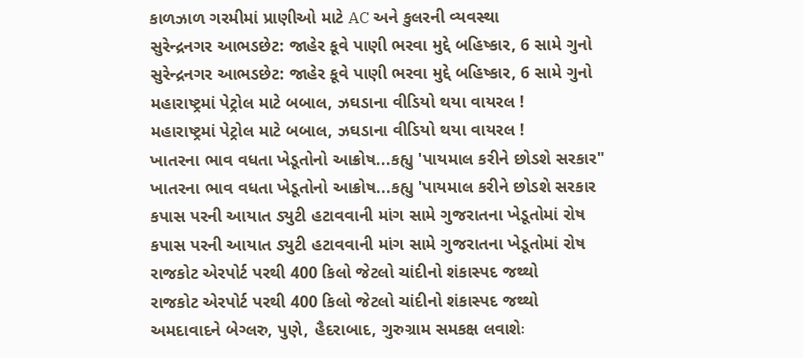કાળઝાળ ગરમીમાં પ્રાણીઓ માટે AC અને કુલરની વ્યવસ્થા
સુરેન્દ્રનગર આભડછેટ: જાહેર કૂવે પાણી ભરવા મુદ્દે બહિષ્કાર, 6 સામે ગુનો
સુરેન્દ્રનગર આભડછેટ: જાહેર કૂવે પાણી ભરવા મુદ્દે બહિષ્કાર, 6 સામે ગુનો
મહારાષ્ટ્રમાં પેટ્રોલ માટે બબાલ, ઝઘડાના વીડિયો થયા વાયરલ !
મહારાષ્ટ્રમાં પેટ્રોલ માટે બબાલ, ઝઘડાના વીડિયો થયા વાયરલ !
ખાતરના ભાવ વધતા ખેડૂતોનો આક્રોષ...કહ્યુ 'પાયમાલ કરીને છોડશે સરકાર"
ખાતરના ભાવ વધતા ખેડૂતોનો આક્રોષ...કહ્યુ 'પાયમાલ કરીને છોડશે સરકાર
કપાસ પરની આયાત ડ્યુટી હટાવવાની માંગ સામે ગુજરાતના ખેડૂતોમાં રોષ
કપાસ પરની આયાત ડ્યુટી હટાવવાની માંગ સામે ગુજરાતના ખેડૂતોમાં રોષ
રાજકોટ એરપોર્ટ પરથી 400 કિલો જેટલો ચાંદીનો શંકાસ્પદ જથ્થો
રાજકોટ એરપોર્ટ પરથી 400 કિલો જેટલો ચાંદીનો શંકાસ્પદ જથ્થો
અમદાવાદને બેગ્લરુ, પુણે, હૈદરાબાદ, ગુરુગ્રામ સમકક્ષ લવાશેઃ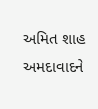અમિત શાહ
અમદાવાદને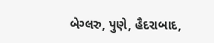બેગ્લરુ, પુણે, હૈદરાબાદ,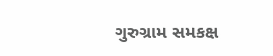ગુરુગ્રામ સમકક્ષ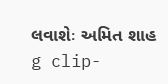લવાશેઃ અમિત શાહ
g clip-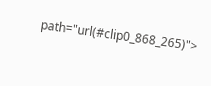path="url(#clip0_868_265)">